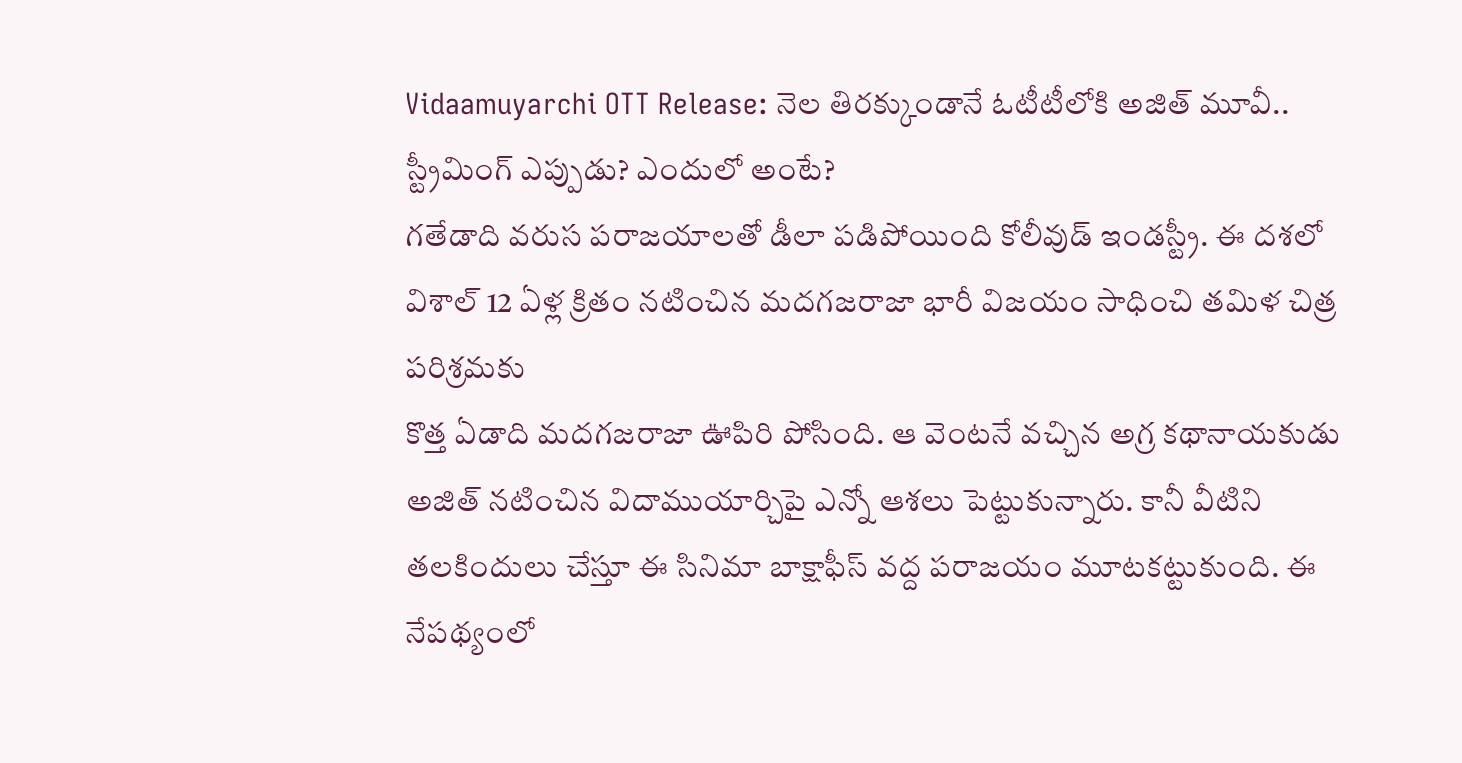Vidaamuyarchi OTT Release: నెల తిరక్కుండానే ఓటీటీలోకి అజిత్ మూవీ.. స్ట్రీమింగ్ ఎప్పుడు? ఎందులో అంటే?
గతేడాది వరుస పరాజయాలతో డీలా పడిపోయింది కోలీవుడ్ ఇండస్ట్రీ. ఈ దశలో విశాల్ 12 ఏళ్ల క్రితం నటించిన మదగజరాజా భారీ విజయం సాధించి తమిళ చిత్ర పరిశ్రమకు
కొత్త ఏడాది మదగజరాజా ఊపిరి పోసింది. ఆ వెంటనే వచ్చిన అగ్ర కథానాయకుడు అజిత్ నటించిన విదాముయార్చిపై ఎన్నో ఆశలు పెట్టుకున్నారు. కానీ వీటిని తలకిందులు చేస్తూ ఈ సినిమా బాక్షాఫీస్ వద్ద పరాజయం మూటకట్టుకుంది. ఈ నేపథ్యంలో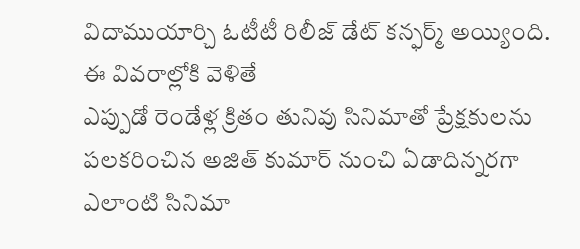విదాముయార్చి ఓటీటీ రిలీజ్ డేట్ కన్ఫర్మ్ అయ్యింది. ఈ వివరాల్లోకి వెళితే
ఎప్పుడో రెండేళ్ల క్రితం తునివు సినిమాతో ప్రేక్షకులను పలకరించిన అజిత్ కుమార్ నుంచి ఏడాదిన్నరగా ఎలాంటి సినిమా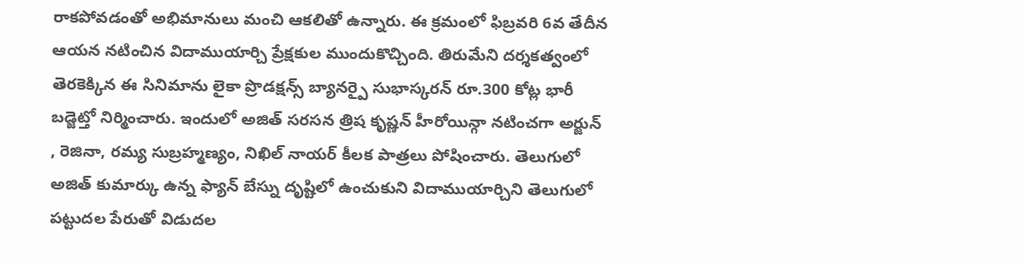రాకపోవడంతో అభిమానులు మంచి ఆకలితో ఉన్నారు. ఈ క్రమంలో ఫిబ్రవరి 6వ తేదీన ఆయన నటించిన విదాముయార్చి ప్రేక్షకుల ముందుకొచ్చింది. తిరుమేని దర్శకత్వంలో తెరకెక్కిన ఈ సినిమాను లైకా ప్రొడక్షన్స్ బ్యానర్పై సుభాస్కరన్ రూ.300 కోట్ల భారీ బడ్జెట్తో నిర్మించారు. ఇందులో అజిత్ సరసన త్రిష కృష్ణన్ హీరోయిన్గా నటించగా అర్జున్ , రెజినా, రమ్య సుబ్రహ్మణ్యం, నిఖిల్ నాయర్ కీలక పాత్రలు పోషించారు. తెలుగులో అజిత్ కుమార్కు ఉన్న ఫ్యాన్ బేస్ను దృష్టిలో ఉంచుకుని విదాముయార్చిని తెలుగులో పట్టుదల పేరుతో విడుదల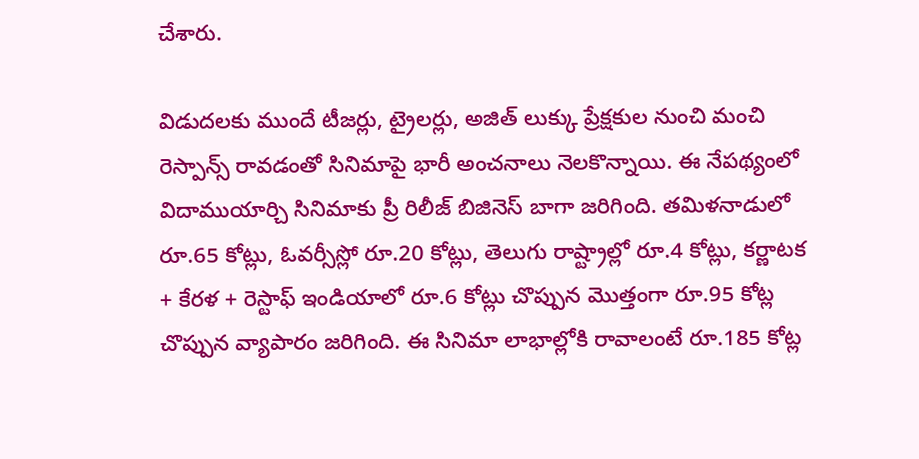చేశారు.

విడుదలకు ముందే టీజర్లు, ట్రైలర్లు, అజిత్ లుక్కు ప్రేక్షకుల నుంచి మంచి రెస్పాన్స్ రావడంతో సినిమాపై భారీ అంచనాలు నెలకొన్నాయి. ఈ నేపథ్యంలో విదాముయార్చి సినిమాకు ప్రీ రిలీజ్ బిజినెస్ బాగా జరిగింది. తమిళనాడులో రూ.65 కోట్లు, ఓవర్సీస్లో రూ.20 కోట్లు, తెలుగు రాష్ట్రాల్లో రూ.4 కోట్లు, కర్ణాటక + కేరళ + రెస్టాఫ్ ఇండియాలో రూ.6 కోట్లు చొప్పున మొత్తంగా రూ.95 కోట్ల చొప్పున వ్యాపారం జరిగింది. ఈ సినిమా లాభాల్లోకి రావాలంటే రూ.185 కోట్ల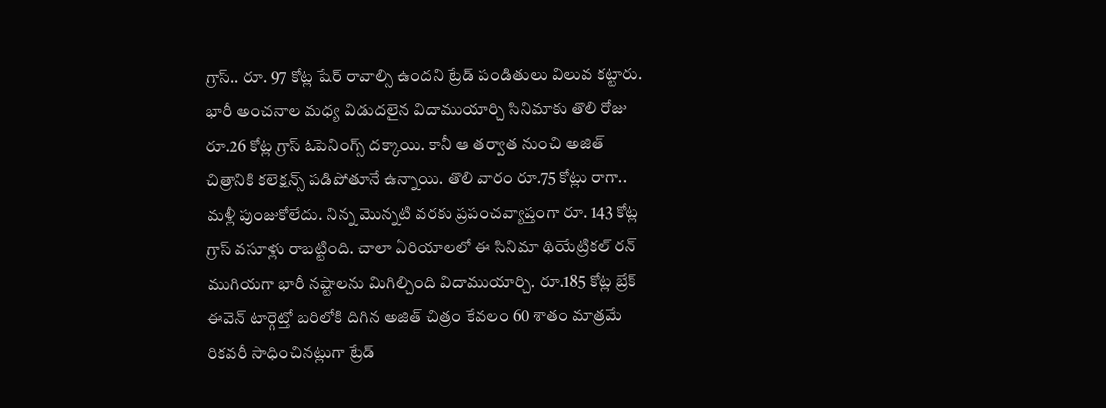గ్రాస్.. రూ. 97 కోట్ల షేర్ రావాల్సి ఉందని ట్రేడ్ పండితులు విలువ కట్టారు.
భారీ అంచనాల మధ్య విడుదలైన విదాముయార్చి సినిమాకు తొలి రోజు రూ.26 కోట్ల గ్రాస్ ఓపెనింగ్స్ దక్కాయి. కానీ ఆ తర్వాత నుంచి అజిత్ చిత్రానికి కలెక్షన్స్ పడిపోతూనే ఉన్నాయి. తొలి వారం రూ.75 కోట్లు రాగా.. మళ్లీ పుంజుకోలేదు. నిన్న మొన్నటి వరకు ప్రపంచవ్యాప్తంగా రూ. 143 కోట్ల గ్రాస్ వసూళ్లు రాబట్టింది. చాలా ఏరియాలలో ఈ సినిమా థియేట్రికల్ రన్ ముగియగా భారీ నష్టాలను మిగిల్చింది విదాముయార్చి. రూ.185 కోట్ల బ్రేక్ ఈవెన్ టార్గెట్తో బరిలోకి దిగిన అజిత్ చిత్రం కేవలం 60 శాతం మాత్రమే రికవరీ సాధించినట్లుగా ట్రేడ్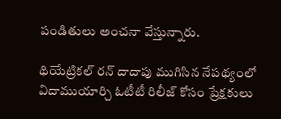పండితులు అంచనా వేస్తున్నారు.

థియేట్రికల్ రన్ దాదాపు ముగిసిన నేపథ్యంలో విదాముయార్చి ఓటీటీ రిలీజ్ కోసం ప్రేక్షకులు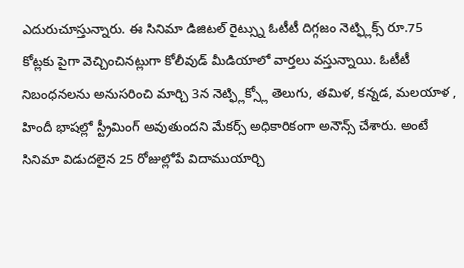ఎదురుచూస్తున్నారు. ఈ సినిమా డిజిటల్ రైట్స్ను ఓటీటీ దిగ్గజం నెట్ఫ్లిక్స్ రూ.75 కోట్లకు పైగా వెచ్చించినట్లుగా కోలీవుడ్ మీడియాలో వార్తలు వస్తున్నాయి. ఓటీటీ నిబంధనలను అనుసరించి మార్చి 3న నెట్ఫ్లిక్స్లో తెలుగు, తమిళ, కన్నడ, మలయాళ , హిందీ భాషల్లో స్ట్రీమింగ్ అవుతుందని మేకర్స్ అధికారికంగా అనౌన్స్ చేశారు. అంటే సినిమా విడుదలైన 25 రోజుల్లోపే విదాముయార్చి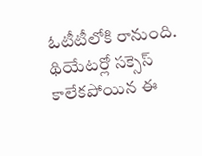ఓటీటీలోకి రానుంది. థియేటర్లో సక్సెస్ కాలేకపోయిన ఈ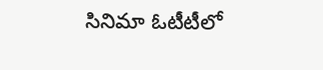సినిమా ఓటీటీలో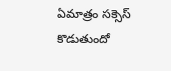ఏమాత్రం సక్సెస్ కొడుతుందో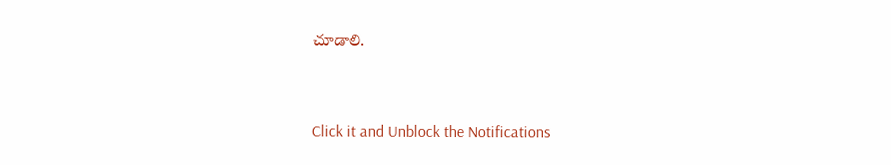చూడాలి.


Click it and Unblock the Notifications